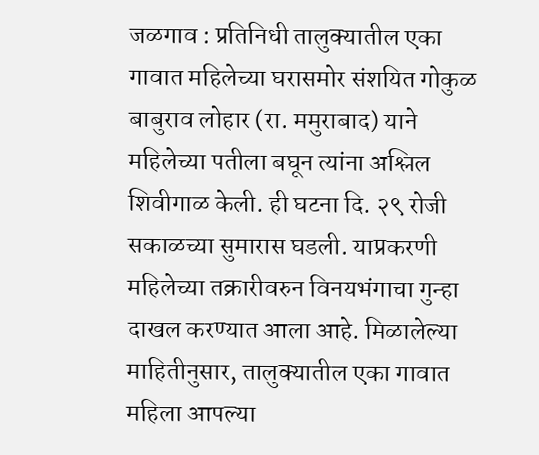जळगाव : प्रतिनिधी तालुक्यातील एका गावात महिलेच्या घरासमोर संशयित गोकुळ बाबुराव लोहार (रा. ममुराबाद) याने महिलेच्या पतीला बघून त्यांना अश्लिल शिवीगाळ केली. ही घटना दि. २९ रोजी सकाळच्या सुमारास घडली. याप्रकरणी महिलेच्या तक्रारीवरुन विनयभंगाचा गुन्हा दाखल करण्यात आला आहे. मिळालेल्या माहितीनुसार, तालुक्यातील एका गावात महिला आपल्या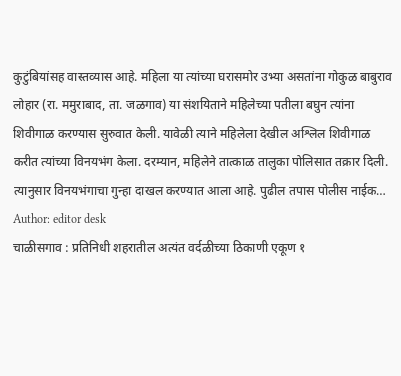कुटुंबियांसह वास्तव्यास आहे. महिला या त्यांच्या घरासमोर उभ्या असतांना गोकुळ बाबुराव लोहार (रा. ममुराबाद, ता. जळगाव) या संशयिताने महिलेच्या पतीला बघुन त्यांना शिवीगाळ करण्यास सुरुवात केली. यावेळी त्याने महिलेला देखील अश्लिल शिवीगाळ करीत त्यांच्या विनयभंग केला. दरम्यान, महिलेने तात्काळ तालुका पोलिसात तक्रार दिली. त्यानुसार विनयभंगाचा गुन्हा दाखल करण्यात आला आहे. पुढील तपास पोलीस नाईक…
Author: editor desk
चाळीसगाव : प्रतिनिधी शहरातील अत्यंत वर्दळीच्या ठिकाणी एकूण १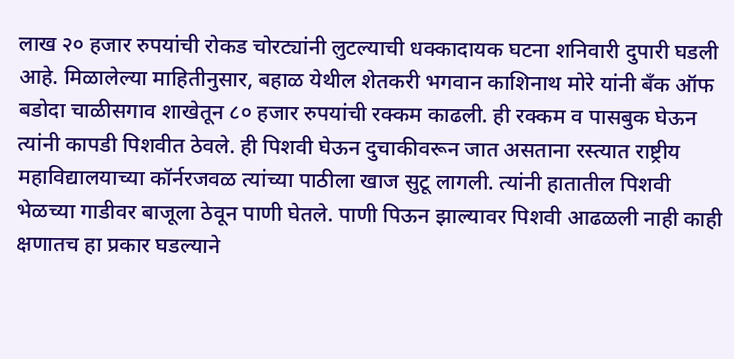लाख २० हजार रुपयांची रोकड चोरट्यांनी लुटल्याची धक्कादायक घटना शनिवारी दुपारी घडली आहे. मिळालेल्या माहितीनुसार, बहाळ येथील शेतकरी भगवान काशिनाथ मोरे यांनी बँक ऑफ बडोदा चाळीसगाव शाखेतून ८० हजार रुपयांची रक्कम काढली. ही रक्कम व पासबुक घेऊन त्यांनी कापडी पिशवीत ठेवले. ही पिशवी घेऊन दुचाकीवरून जात असताना रस्त्यात राष्ट्रीय महाविद्यालयाच्या कॉर्नरजवळ त्यांच्या पाठीला खाज सुटू लागली. त्यांनी हातातील पिशवी भेळच्या गाडीवर बाजूला ठेवून पाणी घेतले. पाणी पिऊन झाल्यावर पिशवी आढळली नाही काही क्षणातच हा प्रकार घडल्याने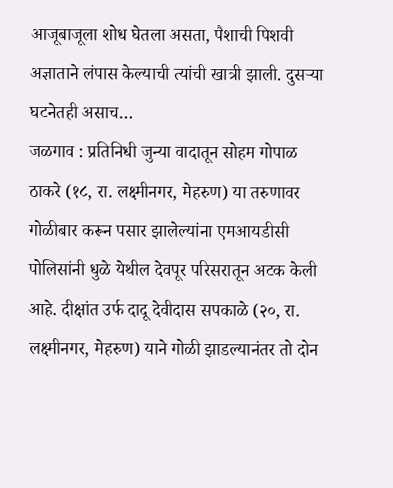आजूबाजूला शोध घेतला असता, पैशाची पिशवी अज्ञाताने लंपास केल्याची त्यांची खात्री झाली. दुसऱ्या घटनेतही असाच…
जळगाव : प्रतिनिधी जुन्या वादातून सोहम गोपाळ ठाकरे (१८, रा. लक्ष्मीनगर, मेहरुण) या तरुणावर गोळीबार करून पसार झालेल्यांना एमआयडीसी पोलिसांनी धुळे येथील देवपूर परिसरातून अटक केली आहे. दीक्षांत उर्फ दादू देवीदास सपकाळे (२०, रा. लक्ष्मीनगर, मेहरुण) याने गोळी झाडल्यानंतर तो दोन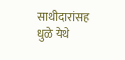साथीदारांसह धुळे येथे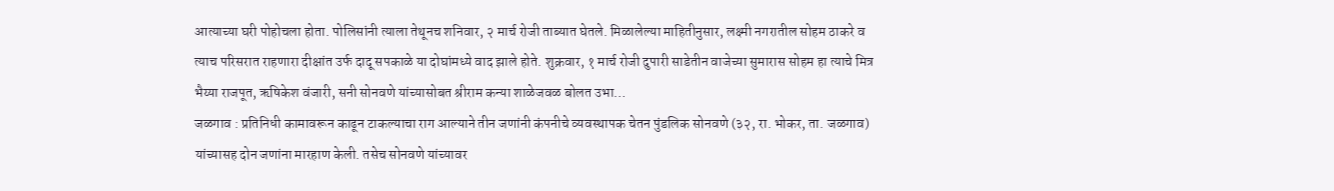आत्याच्या घरी पोहोचला होता. पोलिसांनी त्याला तेथूनच शनिवार, २ मार्च रोजी ताब्यात घेतले. मिळालेल्या माहितीनुसार, लक्ष्मी नगरातील सोहम ठाकरे व त्याच परिसरात राहणारा दीक्षांत उर्फ दादू सपकाळे या दोघांमध्ये वाद झाले होते. शुक्रवार, १ मार्च रोजी दुपारी साडेतीन वाजेच्या सुमारास सोहम हा त्याचे मित्र भैय्या राजपूत, ऋषिकेश वंजारी, सनी सोनवणे यांच्यासोबत श्रीराम कन्या शाळेजवळ बोलत उभा…
जळगाव : प्रतिनिधी कामावरून काढून टाकल्याचा राग आल्याने तीन जणांनी कंपनीचे व्यवस्थापक चेतन पुंडलिक सोनवणे (३२, रा. भोकर, ता. जळगाव) यांच्यासह दोन जणांना मारहाण केली. तसेच सोनवणे यांच्यावर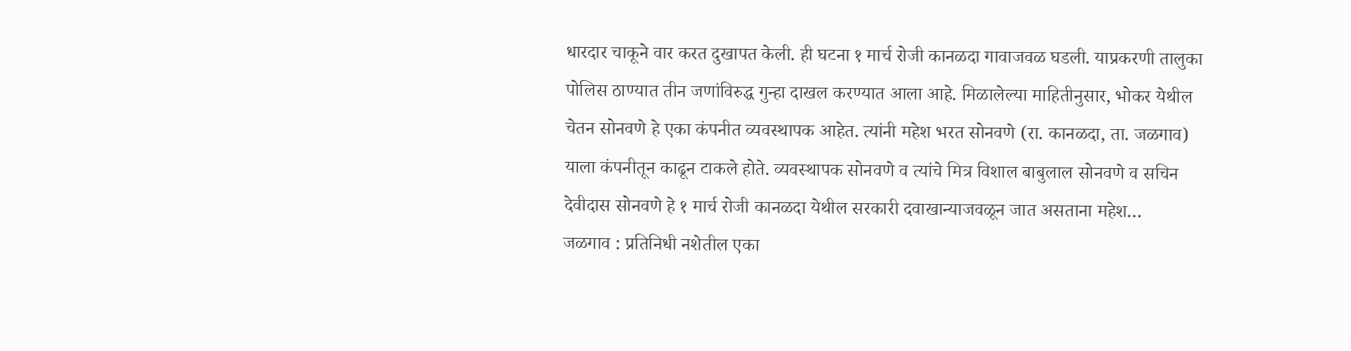धारदार चाकूने वार करत दुखापत केली. ही घटना १ मार्च रोजी कानळदा गावाजवळ घडली. याप्रकरणी तालुका पोलिस ठाण्यात तीन जणांविरुद्ध गुन्हा दाखल करण्यात आला आहे. मिळालेल्या माहितीनुसार, भोकर येथील चेतन सोनवणे हे एका कंपनीत व्यवस्थापक आहेत. त्यांनी महेश भरत सोनवणे (रा. कानळदा, ता. जळगाव) याला कंपनीतून काढून टाकले होते. व्यवस्थापक सोनवणे व त्यांचे मित्र विशाल बाबुलाल सोनवणे व सचिन देवीदास सोनवणे हे १ मार्च रोजी कानळदा येथील सरकारी दवाखान्याजवळून जात असताना महेश…
जळगाव : प्रतिनिधी नशेतील एका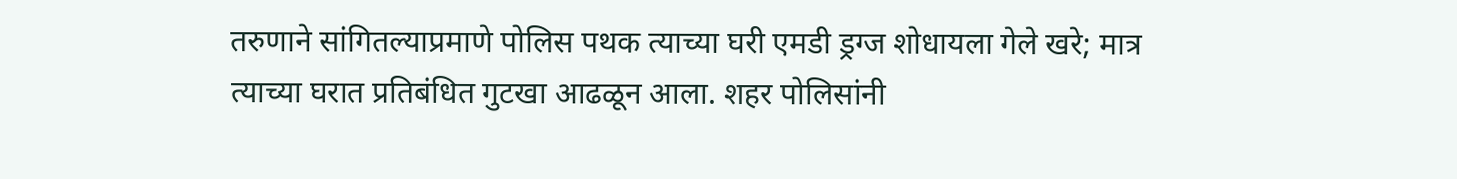तरुणाने सांगितल्याप्रमाणे पोलिस पथक त्याच्या घरी एमडी ड्रग्ज शोधायला गेले खरे; मात्र त्याच्या घरात प्रतिबंधित गुटखा आढळून आला. शहर पोलिसांनी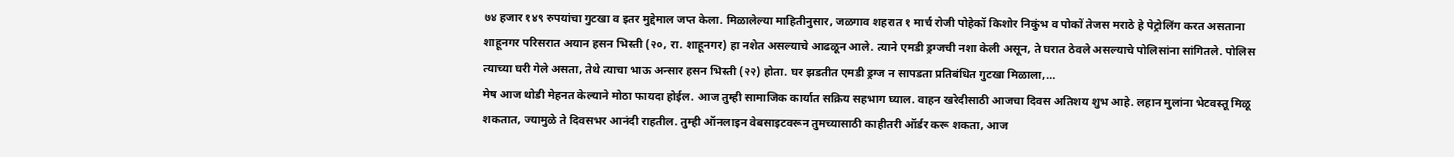७४ हजार १४९ रुपयांचा गुटखा व इतर मुद्देमाल जप्त केला. मिळालेल्या माहितीनुसार, जळगाव शहरात १ मार्च रोजी पोहेकॉ किशोर निकुंभ व पोकों तेजस मराठे हे पेट्रोलिंग करत असताना शाहूनगर परिसरात अयान हसन भिस्ती (२०, रा. शाहूनगर) हा नशेत असल्याचे आढळून आले. त्याने एमडी ड्रग्जची नशा केली असून, ते घरात ठेवले असल्याचे पोलिसांना सांगितले. पोलिस त्याच्या घरी गेले असता, तेथे त्याचा भाऊ अन्सार हसन भिस्ती (२२) होता. घर झडतीत एमडी ड्रग्ज न सापडता प्रतिबंधित गुटखा मिळाला,…
मेष आज थोडी मेहनत केल्याने मोठा फायदा होईल. आज तुम्ही सामाजिक कार्यात सक्रिय सहभाग घ्याल. वाहन खरेदीसाठी आजचा दिवस अतिशय शुभ आहे. लहान मुलांना भेटवस्तू मिळू शकतात, ज्यामुळे ते दिवसभर आनंदी राहतील. तुम्ही ऑनलाइन वेबसाइटवरून तुमच्यासाठी काहीतरी ऑर्डर करू शकता, आज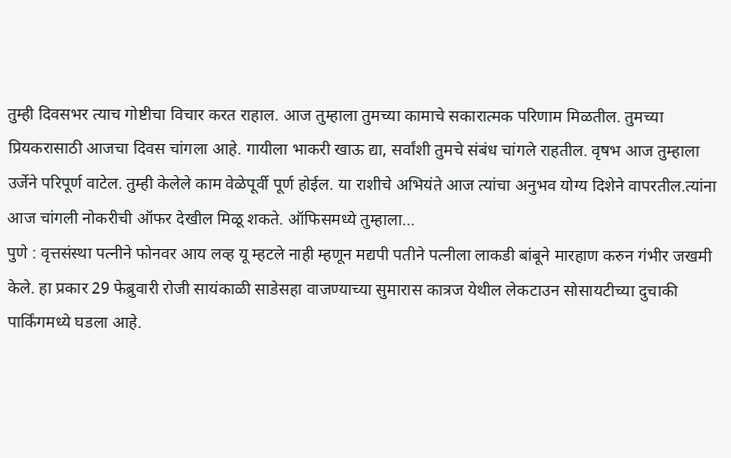तुम्ही दिवसभर त्याच गोष्टीचा विचार करत राहाल. आज तुम्हाला तुमच्या कामाचे सकारात्मक परिणाम मिळतील. तुमच्या प्रियकरासाठी आजचा दिवस चांगला आहे. गायीला भाकरी खाऊ द्या, सर्वांशी तुमचे संबंध चांगले राहतील. वृषभ आज तुम्हाला उर्जेने परिपूर्ण वाटेल. तुम्ही केलेले काम वेळेपूर्वी पूर्ण होईल. या राशीचे अभियंते आज त्यांचा अनुभव योग्य दिशेने वापरतील.त्यांना आज चांगली नोकरीची ऑफर देखील मिळू शकते. ऑफिसमध्ये तुम्हाला…
पुणे : वृत्तसंस्था पत्नीने फोनवर आय लव्ह यू म्हटले नाही म्हणून मद्यपी पतीने पत्नीला लाकडी बांबूने मारहाण करुन गंभीर जखमी केले. हा प्रकार 29 फेब्रुवारी रोजी सायंकाळी साडेसहा वाजण्याच्या सुमारास कात्रज येथील लेकटाउन सोसायटीच्या दुचाकी पार्किंगमध्ये घडला आहे.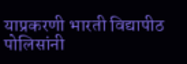याप्रकरणी भारती विद्यापीठ पोलिसांनी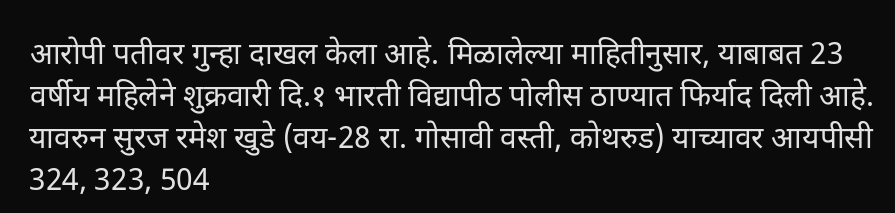आरोपी पतीवर गुन्हा दाखल केला आहे. मिळालेल्या माहितीनुसार, याबाबत 23 वर्षीय महिलेने शुक्रवारी दि.१ भारती विद्यापीठ पोलीस ठाण्यात फिर्याद दिली आहे. यावरुन सुरज रमेश खुडे (वय-28 रा. गोसावी वस्ती, कोथरुड) याच्यावर आयपीसी 324, 323, 504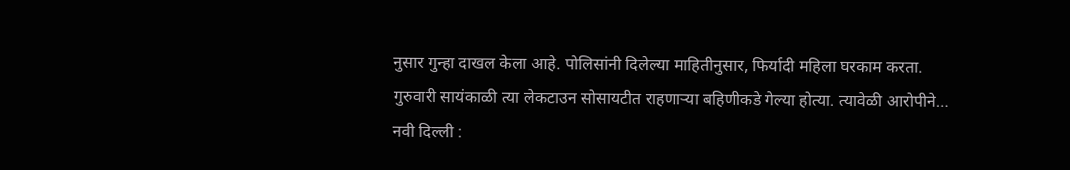नुसार गुन्हा दाखल केला आहे. पोलिसांनी दिलेल्या माहितीनुसार, फिर्यादी महिला घरकाम करता. गुरुवारी सायंकाळी त्या लेकटाउन सोसायटीत राहणाऱ्या बहिणीकडे गेल्या होत्या. त्यावेळी आरोपीने…
नवी दिल्ली :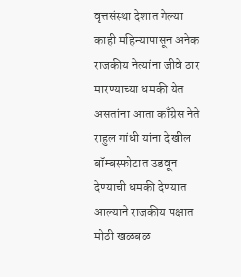वृत्तसंस्था देशात गेल्या काही महिन्यापासून अनेक राजकीय नेत्यांना जीवे ठार मारण्याच्या धमकी येत असतांना आता काँग्रेस नेते राहुल गांधी यांना देखील बॉम्बस्फोटात उडवून देण्याची धमकी देण्यात आल्याने राजकीय पक्षात मोठी खळबळ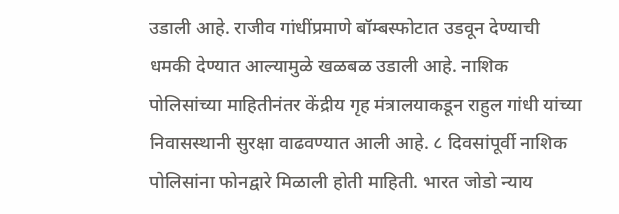उडाली आहे. राजीव गांधींप्रमाणे बॉम्बस्फोटात उडवून देण्याची धमकी देण्यात आल्यामुळे खळबळ उडाली आहे. नाशिक पोलिसांच्या माहितीनंतर केंद्रीय गृह मंत्रालयाकडून राहुल गांधी यांच्या निवासस्थानी सुरक्षा वाढवण्यात आली आहे. ८ दिवसांपूर्वी नाशिक पोलिसांना फोनद्वारे मिळाली होती माहिती. भारत जोडो न्याय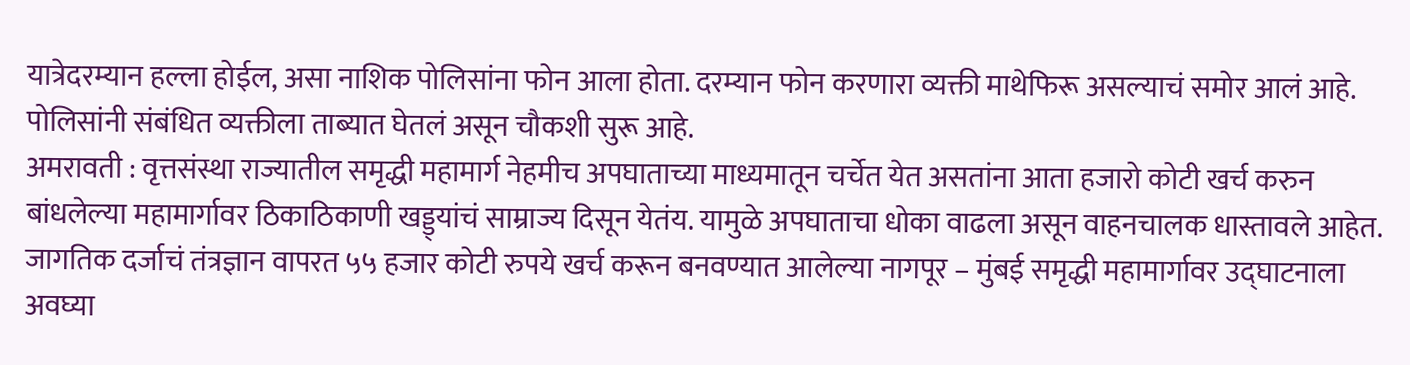यात्रेदरम्यान हल्ला होईल, असा नाशिक पोलिसांना फोन आला होता. दरम्यान फोन करणारा व्यक्ती माथेफिरू असल्याचं समोर आलं आहे. पोलिसांनी संबंधित व्यक्तीला ताब्यात घेतलं असून चौकशी सुरू आहे.
अमरावती : वृत्तसंस्था राज्यातील समृद्धी महामार्ग नेहमीच अपघाताच्या माध्यमातून चर्चेत येत असतांना आता हजारो कोटी खर्च करुन बांधलेल्या महामार्गावर ठिकाठिकाणी खड्ड्यांचं साम्राज्य दिसून येतंय. यामुळे अपघाताचा धोका वाढला असून वाहनचालक धास्तावले आहेत. जागतिक दर्जाचं तंत्रज्ञान वापरत ५५ हजार कोटी रुपये खर्च करून बनवण्यात आलेल्या नागपूर – मुंबई समृद्धी महामार्गावर उद्घाटनाला अवघ्या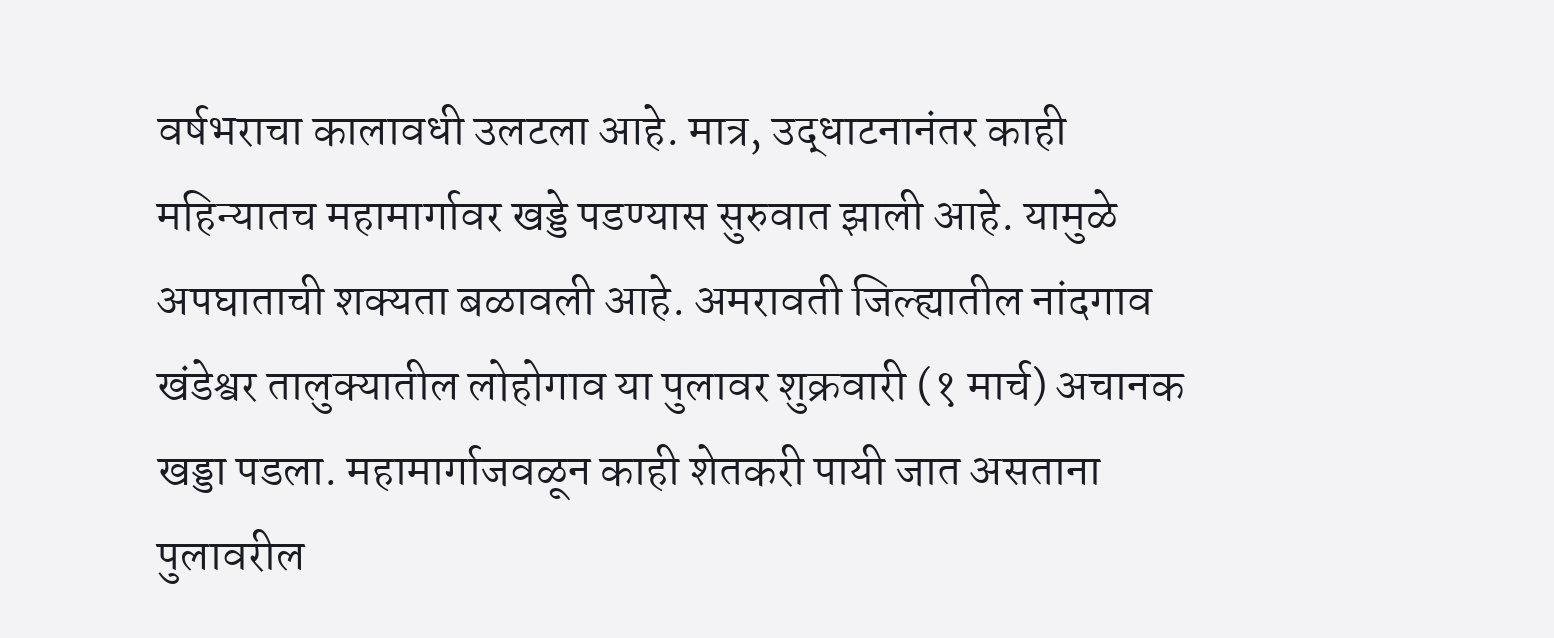वर्षभराचा कालावधी उलटला आहे. मात्र, उद्धाटनानंतर काही महिन्यातच महामार्गावर खड्डे पडण्यास सुरुवात झाली आहे. यामुळे अपघाताची शक्यता बळावली आहे. अमरावती जिल्ह्यातील नांदगाव खंडेश्वर तालुक्यातील लोहोगाव या पुलावर शुक्रवारी (१ मार्च) अचानक खड्डा पडला. महामार्गाजवळून काही शेतकरी पायी जात असताना पुलावरील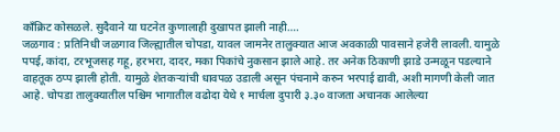काँक्रिट कोसळले. सुदैवाने या घटनेत कुणालाही दुखापत झाली नाही.…
जळगाव : प्रतिनिधी जळगाव जिल्ह्यातील चोपडा, यावल जामनेर तालुक्यात आज अवकाळी पावसाने हजेरी लावली. यामुळे पपई, कांदा, टरभूजसह गहू, हरभरा, दादर, मका पिकांचे नुकसान झाले आहे. तर अनेक ठिकाणी झाडे उन्मळून पडल्याने वाहतूक ठप्प झाली होती. यामुळे शेतकऱ्यांची धावपळ उडाली असून पंचनामे करुन भरपाई द्यावी, अशी मागणी केली जात आहे. चोपडा तालुक्यातील पश्चिम भागातील वढोदा येथे १ मार्चला दुपारी ३.३० वाजता अचानक आलेल्या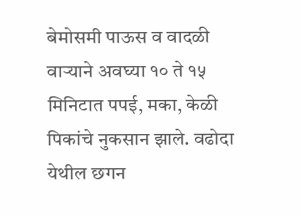बेमोसमी पाऊस व वादळी वाऱ्याने अवघ्या १० ते १५ मिनिटात पपई, मका, केळी पिकांचे नुकसान झाले. वढोदा येथील छगन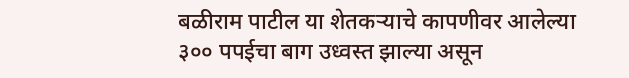बळीराम पाटील या शेतकऱ्याचे कापणीवर आलेल्या ३०० पपईचा बाग उध्वस्त झाल्या असून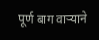पूर्ण बाग वाऱ्याने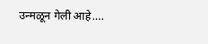उन्मळून गेली आहे.…